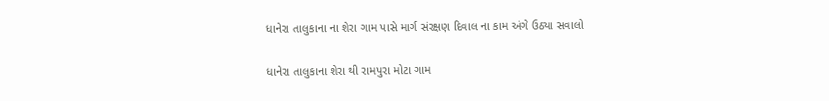ધાનેરા તાલુકાના ના શેરા ગામ પાસે માર્ગ સંરક્ષણ દિવાલ ના કામ અંગે ઉઠ્યા સવાલો

ધાનેરા તાલુકાના શેરા થી રામપુરા મોટા ગામ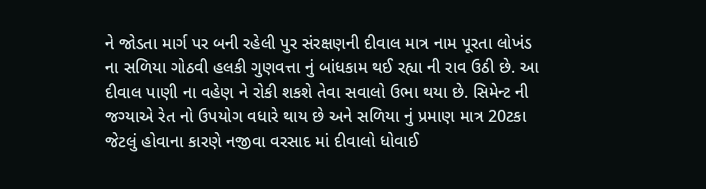ને જોડતા માર્ગ પર બની રહેલી પુર સંરક્ષણની દીવાલ માત્ર નામ પૂરતા લોખંડ ના સળિયા ગોઠવી હલકી ગુણવત્તા નું બાંધકામ થઈ રહ્યા ની રાવ ઉઠી છે. આ દીવાલ પાણી ના વહેણ ને રોકી શકશે તેવા સવાલો ઉભા થયા છે. સિમેન્ટ ની જગ્યાએ રેત નો ઉપયોગ વધારે થાય છે અને સળિયા નું પ્રમાણ માત્ર 20ટકા જેટલું હોવાના કારણે નજીવા વરસાદ માં દીવાલો ધોવાઈ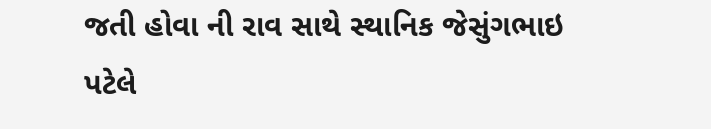જતી હોવા ની રાવ સાથે સ્થાનિક જેસુંગભાઇ પટેલે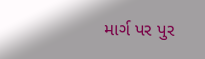માર્ગ પર પુર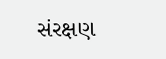સંરક્ષણ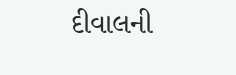દીવાલની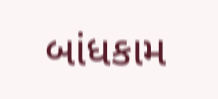બાંધકામ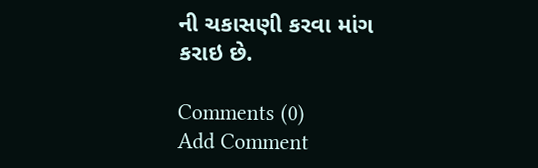ની ચકાસણી કરવા માંગ કરાઇ છે.

Comments (0)
Add Comment